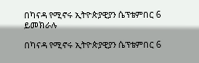በካናዳ የሚኖሩ ኢትዮጵያዊያን ሴፕቴምበር 6 ይመክራሉ

በካናዳ የሚኖሩ ኢትዮጵያዊያን ሴፕቴምበር 6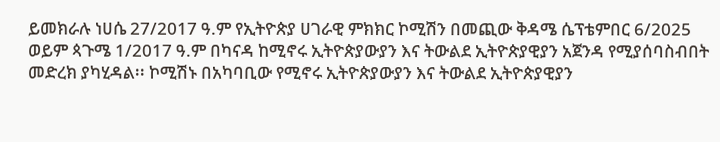ይመክራሉ ነሀሴ 27/2017 ዓ.ም የኢትዮጵያ ሀገራዊ ምክክር ኮሚሽን በመጪው ቅዳሜ ሴፕቴምበር 6/2025 ወይም ጳጉሜ 1/2017 ዓ.ም በካናዳ ከሚኖሩ ኢትዮጵያውያን እና ትውልደ ኢትዮጵያዊያን አጀንዳ የሚያሰባስብበት መድረክ ያካሂዳል፡፡ ኮሚሽኑ በአካባቢው የሚኖሩ ኢትዮጵያውያን እና ትውልደ ኢትዮጵያዊያን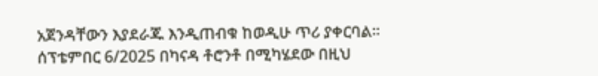አጀንዳቸውን እያደራጁ እንዲጠብቁ ከወዲሁ ጥሪ ያቀርባል፡፡ ሰፕቴምበር 6/2025 በካናዳ ቶሮንቶ በሚካሄደው በዚህ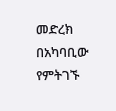መድረክ በአካባቢው የምትገኙ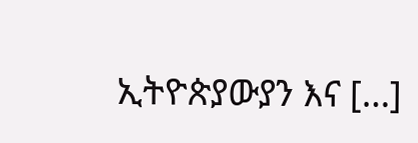ኢትዮጵያውያን እና […]